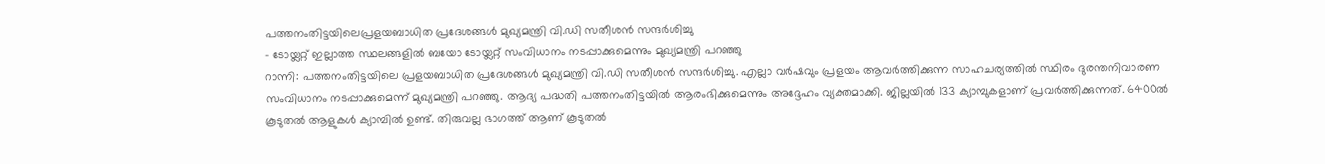പത്തനംതിട്ടയിലെപ്രളയബാധിത പ്രദേശങ്ങൾ മുഖ്യമന്ത്രി വി.ഡി സതീശൻ സന്ദർശിച്ചു
- ടോയ്ലറ്റ് ഇല്ലാത്ത സ്ഥലങ്ങളിൽ ബയോ ടോയ്ലറ്റ് സംവിധാനം നടപ്പാക്കുമെന്നും മുഖ്യമന്ത്രി പറഞ്ഞു
റാന്നി: പത്തനംതിട്ടയിലെ പ്രളയബാധിത പ്രദേശങ്ങൾ മുഖ്യമന്ത്രി വി.ഡി സതീശൻ സന്ദർശിച്ചു. എല്ലാ വർഷവും പ്രളയം ആവർത്തിക്കുന്ന സാഹചര്യത്തിൽ സ്ഥിരം ദുരന്തനിവാരണ സംവിധാനം നടപ്പാക്കുമെന്ന് മുഖ്യമന്ത്രി പറഞ്ഞു. ആദ്യ പദ്ധതി പത്തനംതിട്ടയിൽ ആരംഭിക്കുമെന്നും അദ്ദേഹം വ്യക്തമാക്കി. ജില്ലയിൽ 133 ക്യാമ്പുകളാണ് പ്രവർത്തിക്കുന്നത്. 6400ൽ കൂടുതൽ ആളുകൾ ക്യാമ്പിൽ ഉണ്ട്. തിരുവല്ല ഭാഗത്ത് ആണ് കൂടുതൽ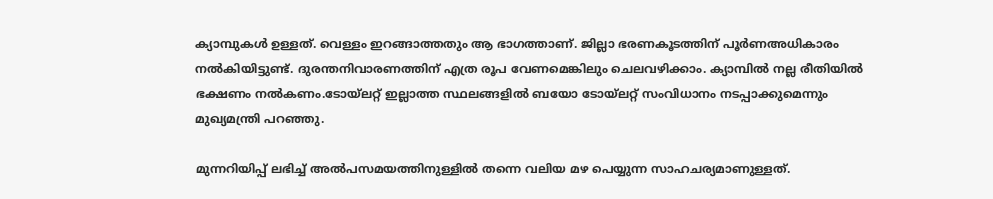ക്യാമ്പുകൾ ഉള്ളത്. വെള്ളം ഇറങ്ങാത്തതും ആ ഭാഗത്താണ്. ജില്ലാ ഭരണകൂടത്തിന് പൂർണഅധികാരം നൽകിയിട്ടുണ്ട്. ദുരന്തനിവാരണത്തിന് എത്ര രൂപ വേണമെങ്കിലും ചെലവഴിക്കാം. ക്യാമ്പിൽ നല്ല രീതിയിൽ ഭക്ഷണം നൽകണം.ടോയ്ലറ്റ് ഇല്ലാത്ത സ്ഥലങ്ങളിൽ ബയോ ടോയ്ലറ്റ് സംവിധാനം നടപ്പാക്കുമെന്നും മുഖ്യമന്ത്രി പറഞ്ഞു.

മുന്നറിയിപ്പ് ലഭിച്ച് അൽപസമയത്തിനുള്ളിൽ തന്നെ വലിയ മഴ പെയ്യുന്ന സാഹചര്യമാണുള്ളത്.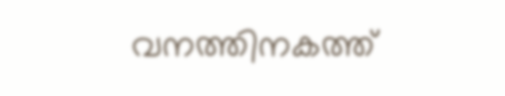വനത്തിനകത്ത്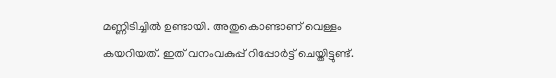മണ്ണിടിച്ചിൽ ഉണ്ടായി. അതുകൊണ്ടാണ് വെള്ളം കയറിയത്. ഇത് വനംവകുപ്പ് റിപ്പോർട്ട് ചെയ്തിട്ടുണ്ട്.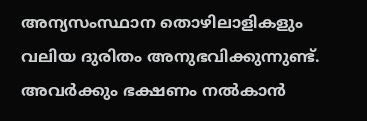അന്യസംസ്ഥാന തൊഴിലാളികളും വലിയ ദുരിതം അനുഭവിക്കുന്നുണ്ട്. അവർക്കും ഭക്ഷണം നൽകാൻ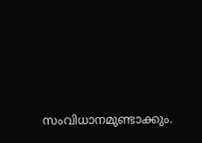സംവിധാനമുണ്ടാക്കും.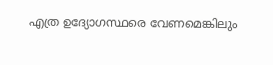എത്ര ഉദ്യോഗസ്ഥരെ വേണമെങ്കിലും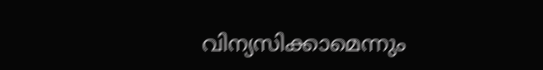വിന്യസിക്കാമെന്നും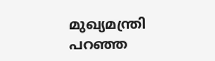മുഖ്യമന്ത്രി പറഞ്ഞ